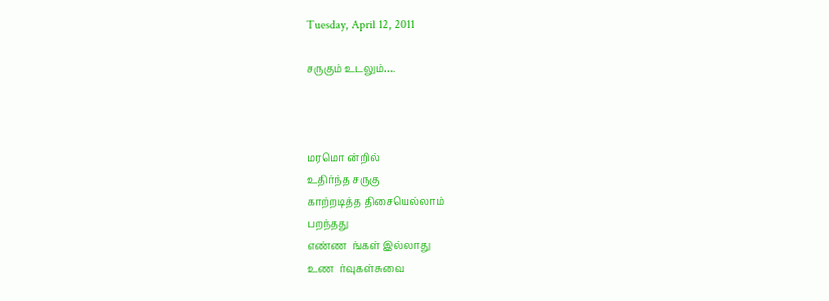Tuesday, April 12, 2011

சருகும் உடலும்….



மரமொ ன்றில்
உதிர்ந்த சருகு
காற்றடித்த திசையெல்லாம்
பறந்தது
எண்ண  ங்கள் இல்லாது
உண  ர்வுகள்சுவை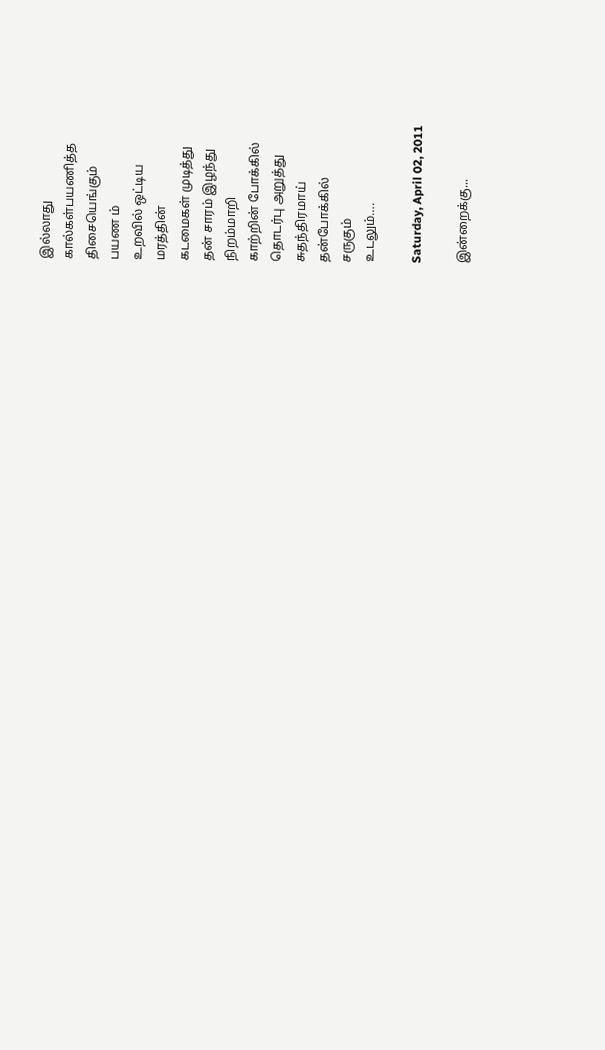இல்லாது
கால்கள்பயணித்த
திசையெங்கும்
பயண ம்
உறவில் ஒட்டிய
மரத்தின்
கடமைகள் முடித்து
தன் சாரம் இழந்து
நிறம்மாறி
காற்றின் போக்கில்
தொடர்பு அறுத்து
சுதந்திரமாய்
தன்போக்கில்
சருகும்
உடலும்….

Saturday, April 02, 2011

இன்றைக்கு...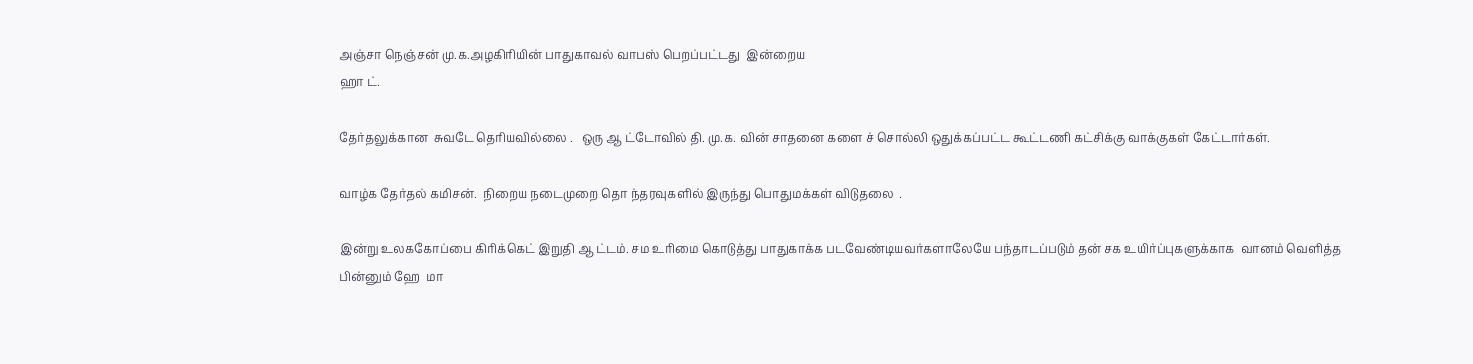அஞ்சா நெஞ்சன் மு.க.அழகிரியின் பாதுகாவல் வாபஸ் பெறப்பட்டது  இன்றைய
ஹா ட்.

தேர்தலுக்கான  சுவடே தெரியவில்லை .   ஒரு ஆ ட்டோவில் தி. மு.க. வின் சாதனை களை ச் சொல்லி ஒதுக்கப்பட்ட கூட்டணி கட்சிக்கு வாக்குகள் கேட்டார்கள்.

வாழ்க தேர்தல் கமிசன்.  நிறைய நடைமுறை தொ ந்தரவுகளில் இருந்து பொதுமக்கள் விடுதலை  .

இன்று உலககோப்பை கிரிக்கெட் இறுதி ஆ ட்டம். சம உரிமை கொடுத்து பாதுகாக்க படவேண்டியவர்களாலேயே பந்தாடப்படும் தன் சக உயிர்ப்புகளுக்காக  வானம் வெளித்த பின்னும் ஹே  மா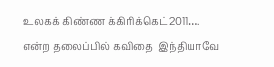உலகக் கிண்ண க்கிரிக்கெட்2011….
என்ற தலைப்பில் கவிதை  இந்தியாவே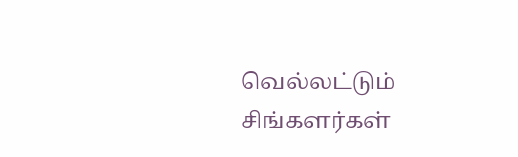வெல்லட்டும்  சிங்களர்கள்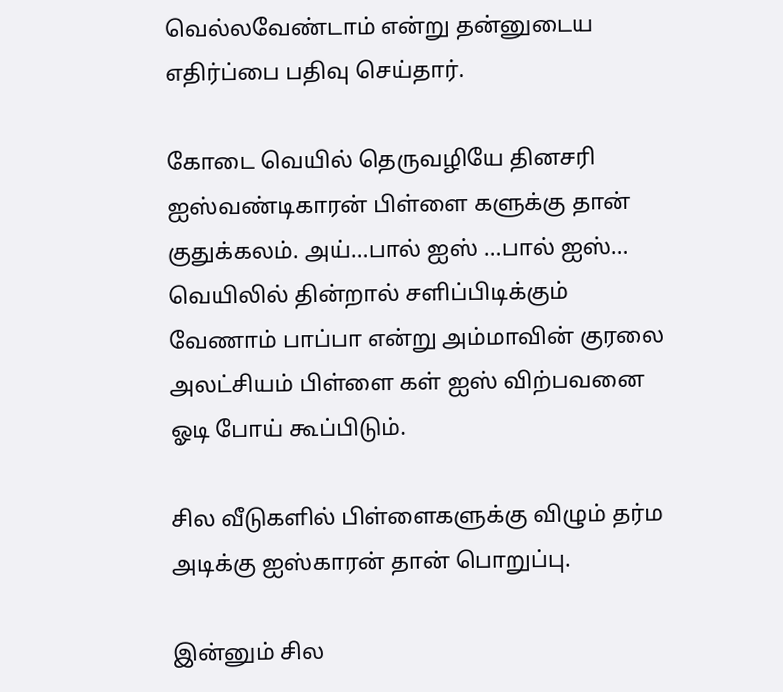வெல்லவேண்டாம் என்று தன்னுடைய எதிர்ப்பை பதிவு செய்தார்.

கோடை வெயில் தெருவழியே தினசரி ஐஸ்வண்டிகாரன் பிள்ளை களுக்கு தான் குதுக்கலம். அய்…பால் ஐஸ் …பால் ஐஸ்… வெயிலில் தின்றால் சளிப்பிடிக்கும் வேணாம் பாப்பா என்று அம்மாவின் குரலை  அலட்சியம் பிள்ளை கள் ஐஸ் விற்பவனை   ஓடி போய் கூப்பிடும்.

சில வீடுகளில் பிள்ளைகளுக்கு விழும் தர்ம அடிக்கு ஐஸ்காரன் தான் பொறுப்பு.

இன்னும் சில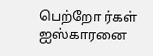பெற்றோ ர்கள்  ஐஸ்காரனை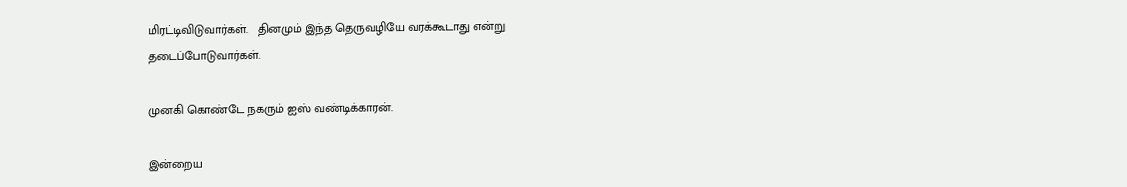மிரட்டிவிடுவார்கள்.   தினமும் இந்த தெருவழியே வரக்கூடாது என்று தடைப்போடுவார்கள்.

முனகி கொண்டே நகரும் ஐஸ் வண்டிக்காரன்.

இன்றைய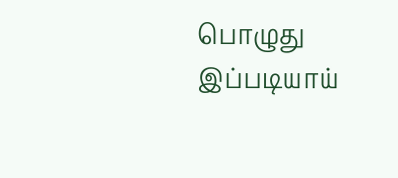பொழுது இப்படியாய்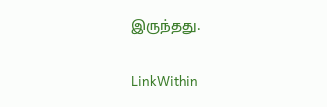இருந்தது.

LinkWithin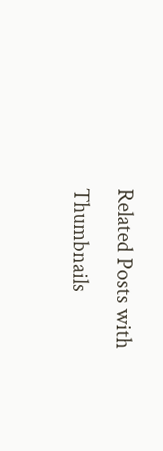Related Posts with Thumbnails